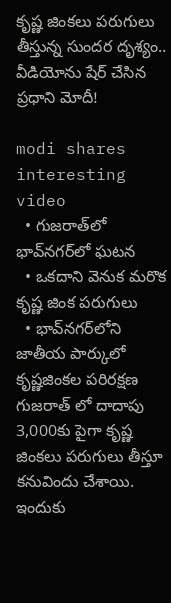కృష్ణ‌ జింక‌లు పరుగులు తీస్తున్న సుందర దృశ్యం.. వీడియోను షేర్ చేసిన ప్ర‌ధాని మోదీ!

modi shares interesting video
  • గుజ‌రాత్‌లో భావ్‌నగర్‌లో ఘ‌ట‌న‌
  • ఒక‌దాని వెనుక మ‌రొక కృష్ణ జింక ప‌రుగులు
  • భావ్‌నగర్‌లోని  జాతీయ పార్కులో  కృష్ణజింకల ప‌రిర‌క్ష‌ణ‌
గుజరాత్ లో దాదాపు 3,000కు పైగా కృష్ణ‌ జింక‌లు ప‌రుగులు తీస్తూ క‌నువిందు చేశాయి. ఇందుకు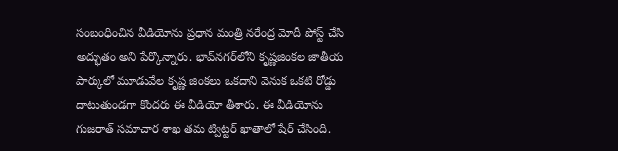సంబంధించిన వీడియోను ప్ర‌ధాన మంత్రి న‌రేంద్ర మోదీ పోస్ట్ చేసి అద్భుతం అని పేర్కొన్నారు. భావ్‌నగర్‌లోని కృష్ణజింకల జాతీయ పార్కులో మూడువేల కృష్ణ‌ జింకలు ఒకదాని వెనుక ఒక‌టి రోడ్డు దాటుతుండ‌గా కొంద‌రు ఈ వీడియో తీశారు. ఈ వీడియోను గుజ‌రాత్ స‌మాచార శాఖ త‌మ ట్విట్ట‌ర్ ఖాతాలో షేర్ చేసింది.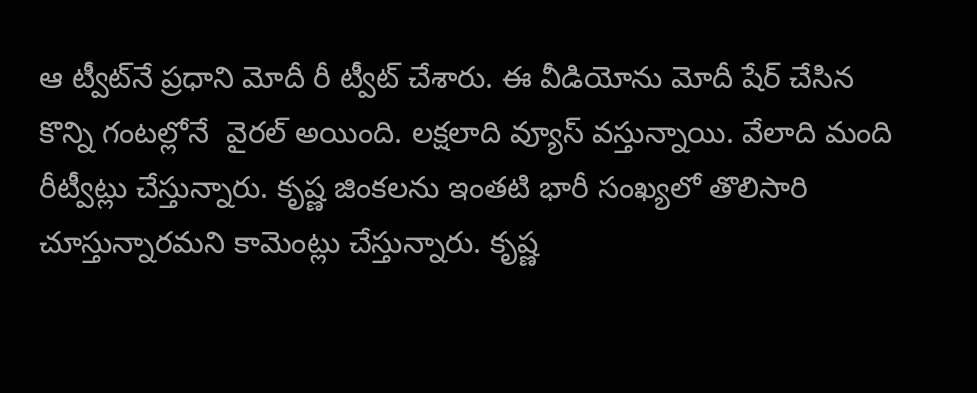ఆ ట్వీట్‌నే ప్రధాని మోదీ రీ ట్వీట్‌ చేశారు. ఈ వీడియోను మోదీ షేర్ చేసిన కొన్ని గంట‌ల్లోనే  వైర‌ల్ అయింది. ల‌క్ష‌లాది వ్యూస్ వ‌స్తున్నాయి. వేలాది మంది రీట్వీట్లు చేస్తున్నారు. కృష్ణ జింక‌ల‌ను ఇంత‌టి భారీ సంఖ్య‌లో తొలిసారి చూస్తున్నారమ‌ని కామెంట్లు చేస్తున్నారు. కృష్ణ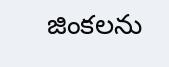జింక‌ల‌ను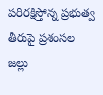ప‌రిర‌క్షిస్తోన్న ప్ర‌భుత్వ తీరుపై ప్ర‌శంస‌ల జ‌ల్లు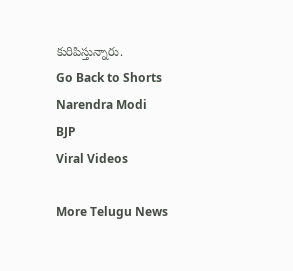కురిపిస్తున్నారు.
Go Back to Shorts
Narendra Modi
BJP
Viral Videos

More Telugu News